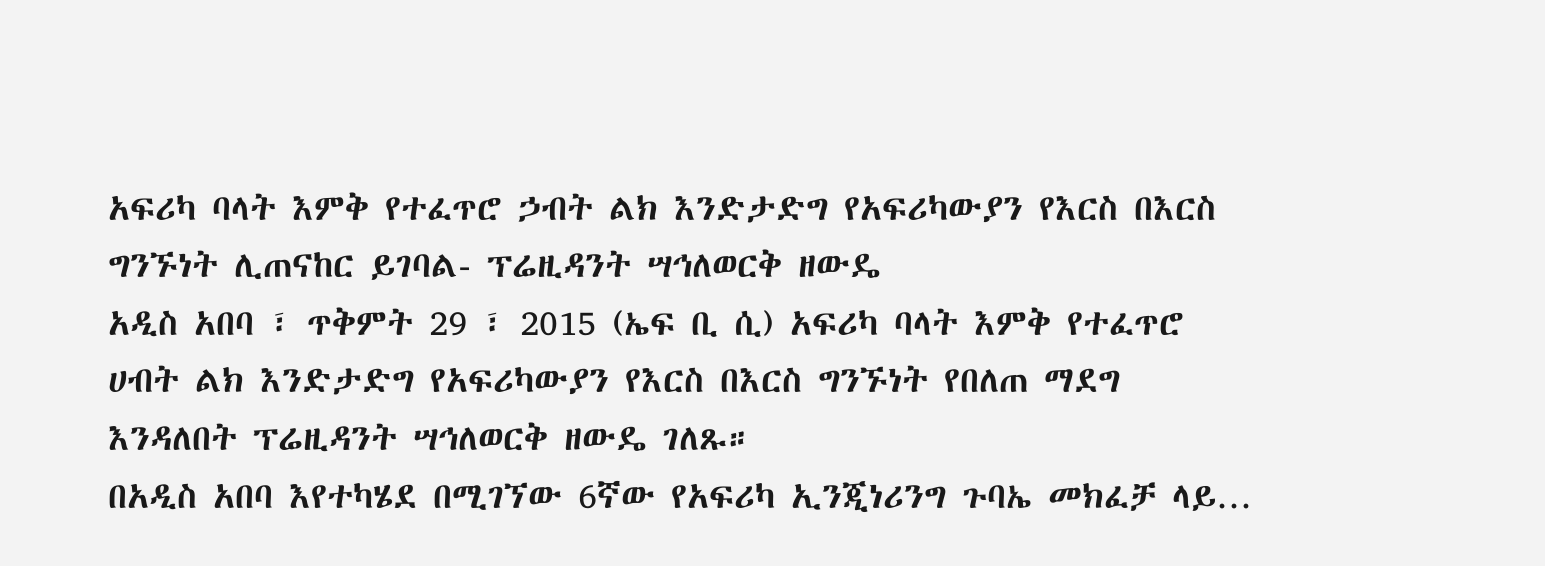አፍሪካ ባላት እምቅ የተፈጥሮ ኃብት ልክ እንድታድግ የአፍሪካውያን የእርስ በእርስ ግንኙነት ሊጠናከር ይገባል- ፕሬዚዳንት ሣኅለወርቅ ዘውዴ
አዲስ አበባ ፣ ጥቅምት 29 ፣ 2015 (ኤፍ ቢ ሲ) አፍሪካ ባላት እምቅ የተፈጥሮ ሀብት ልክ እንድታድግ የአፍሪካውያን የእርስ በእርስ ግንኙነት የበለጠ ማደግ እንዳለበት ፕሬዚዳንት ሣኅለወርቅ ዘውዴ ገለጹ።
በአዲስ አበባ እየተካሄደ በሚገኘው 6ኛው የአፍሪካ ኢንጂነሪንግ ጉባኤ መክፈቻ ላይ…